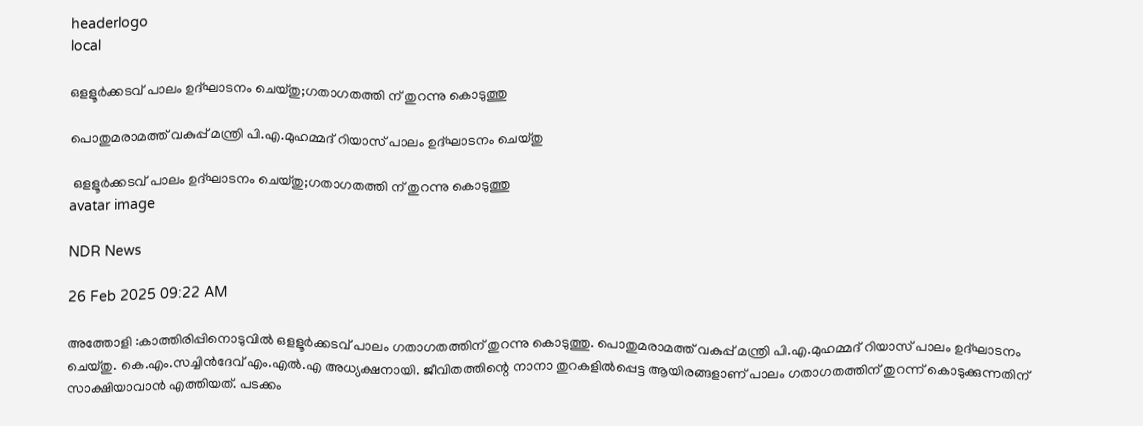headerlogo
local

ഒളളൂർക്കടവ് പാലം ഉദ്ഘാടനം ചെയ്തു;ഗതാഗതത്തി ന് തുറന്നു കൊടുത്തു

പൊതുമരാമത്ത് വകുപ്പ് മന്ത്രി പി.എ.മുഹമ്മദ് റിയാസ് പാലം ഉദ്ഘാടനം ചെയ്തു

 ഒളളൂർക്കടവ് പാലം ഉദ്ഘാടനം ചെയ്തു;ഗതാഗതത്തി ന് തുറന്നു കൊടുത്തു
avatar image

NDR News

26 Feb 2025 09:22 AM

അത്തോളി :കാത്തിരിപ്പിനൊടുവിൽ ഒളളൂർക്കടവ് പാലം ഗതാഗതത്തിന് തുറന്നു കൊടുത്തു. പൊതുമരാമത്ത് വകുപ്പ് മന്ത്രി പി.എ.മുഹമ്മദ് റിയാസ് പാലം ഉദ്ഘാടനം ചെയ്തു. കെ.എം.സച്ചിൻദേവ് എം.എൽ.എ അധ്യക്ഷനായി. ജീവിതത്തിന്റെ നാനാ തുറകളിൽപ്പെട്ട ആയിരങ്ങളാണ് പാലം ഗതാഗതത്തിന് തുറന്ന് കൊടുക്കുന്നതിന് സാക്ഷിയാവാൻ എത്തിയത്. പടക്കം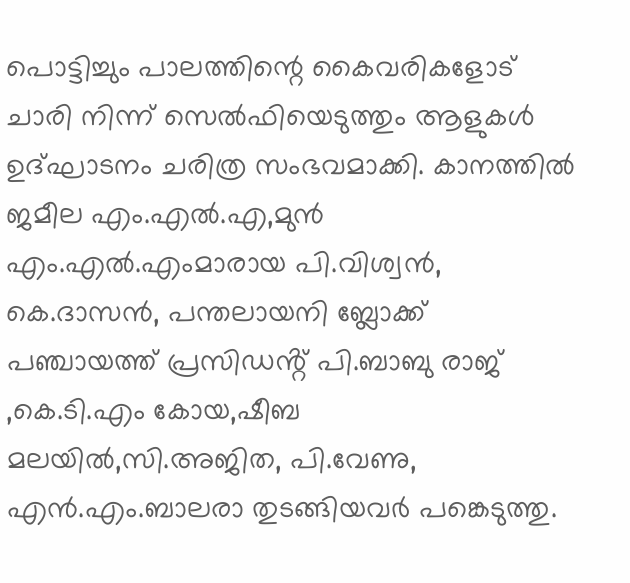പൊട്ടിച്ചും പാലത്തിന്റെ കൈവരികളോട് ചാരി നിന്ന് സെൽഫിയെടുത്തും ആളുകൾ ഉദ്ഘാടനം ചരിത്ര സംഭവമാക്കി. കാനത്തിൽ ജമീല എം.എൽ.എ,മുൻ എം.എൽ.എംമാരായ പി.വിശ്വൻ, കെ.ദാസൻ, പന്തലായനി ബ്ലോക്ക് പഞ്ചായത്ത് പ്രസിഡൻ്റ് പി.ബാബു രാജ് ,കെ.ടി.എം കോയ,ഷീബ മലയിൽ,സി.അജിത, പി.വേണു, എൻ.എം.ബാലരാ തുടങ്ങിയവർ പങ്കെടുത്തു.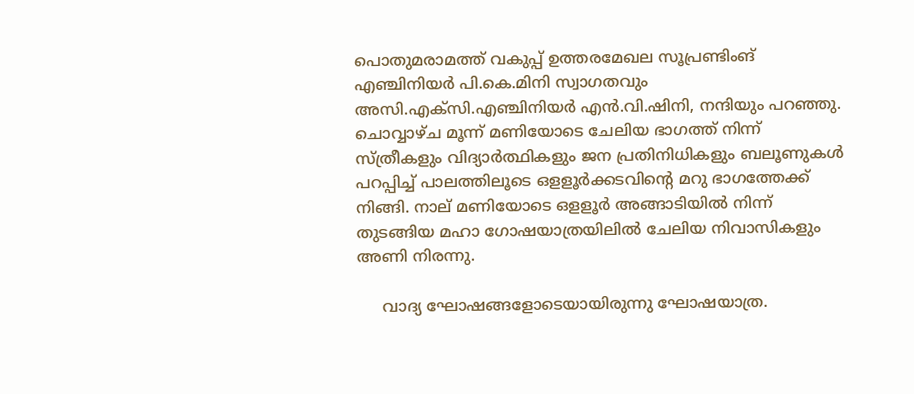പൊതുമരാമത്ത് വകുപ്പ് ഉത്തരമേഖല സൂപ്രണ്ടിംങ് എഞ്ചിനിയർ പി.കെ.മിനി സ്വാഗതവും അസി.എക്സി.എഞ്ചിനിയർ എൻ.വി.ഷിനി, നന്ദിയും പറഞ്ഞു. ചൊവ്വാഴ്ച മൂന്ന് മണിയോടെ ചേലിയ ഭാഗത്ത് നിന്ന് സ്ത്രീകളും വിദ്യാർത്ഥികളും ജന പ്രതിനിധികളും ബലൂണുകൾ പറപ്പിച്ച് പാലത്തിലൂടെ ഒളളൂർക്കടവിൻ്റെ മറു ഭാഗത്തേക്ക് നിങ്ങി. നാല് മണിയോടെ ഒളളൂർ അങ്ങാടിയിൽ നിന്ന് തുടങ്ങിയ മഹാ ഗോഷയാത്രയിലിൽ ചേലിയ നിവാസികളും അണി നിരന്നു.

     വാദ്യ ഘോഷങ്ങളോടെയായിരുന്നു ഘോഷയാത്ര.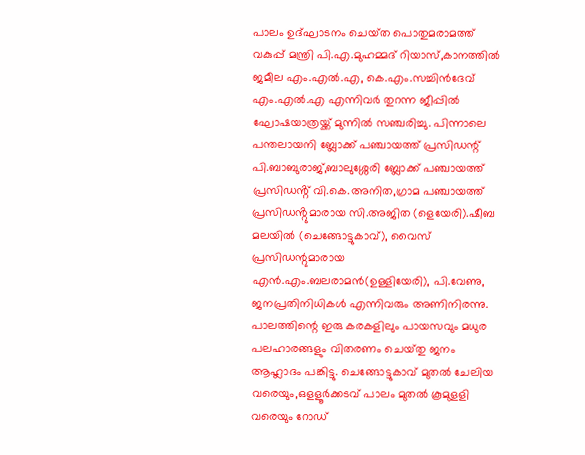പാലം ഉദ്ഘാടനം ചെയ്‌ത പൊതുമരാമത്ത് വകുപ്പ് മന്ത്രി പി.എ.മുഹമ്മദ് റിയാസ്,കാനത്തിൽ ജമീല എം.എൽ.എ, കെ.എം.സച്ചിൻദേവ് എം.എൽ.എ എന്നിവർ തുറന്ന ജീപ്പിൽ ഘോഷയാത്രയ്ക്ക് മുന്നിൽ സഞ്ചരിച്ചു. പിന്നാലെ പന്തലായനി ബ്ലോക്ക് പഞ്ചായത്ത് പ്രസിഡന്റ് പി.ബാബുരാജ്,ബാലുശ്ശേരി ബ്ലോക്ക് പഞ്ചായത്ത് പ്രസിഡൻ്റ് വി.കെ.അനിത,ഗ്രാമ പഞ്ചായത്ത് പ്രസിഡൻ്റുമാരായ സി.അജിത (ളെയേരി).ഷീബ മലയിൽ (ചെങ്ങോട്ടുകാവ്), വൈസ് പ്രസിഡന്റുമാരായ എൻ.എം.ബലരാമൻ(ഉള്ളിയേരി), പി.വേണു, ജനപ്രതിനിധികൾ എന്നിവരും അണിനിരന്നു. പാലത്തിന്റെ ഇരു കരകളിലും പായസവും മധുര പലഹാരങ്ങളും വിതരണം ചെയ്‌തു ജനം ആഹ്ലാദം പങ്കിട്ടു. ചെങ്ങോട്ടുകാവ് മുതൽ ചേലിയ വരെയും,ഒളളൂർക്കടവ് പാലം മുതൽ കൂമുളളി വരെയും റോഡ്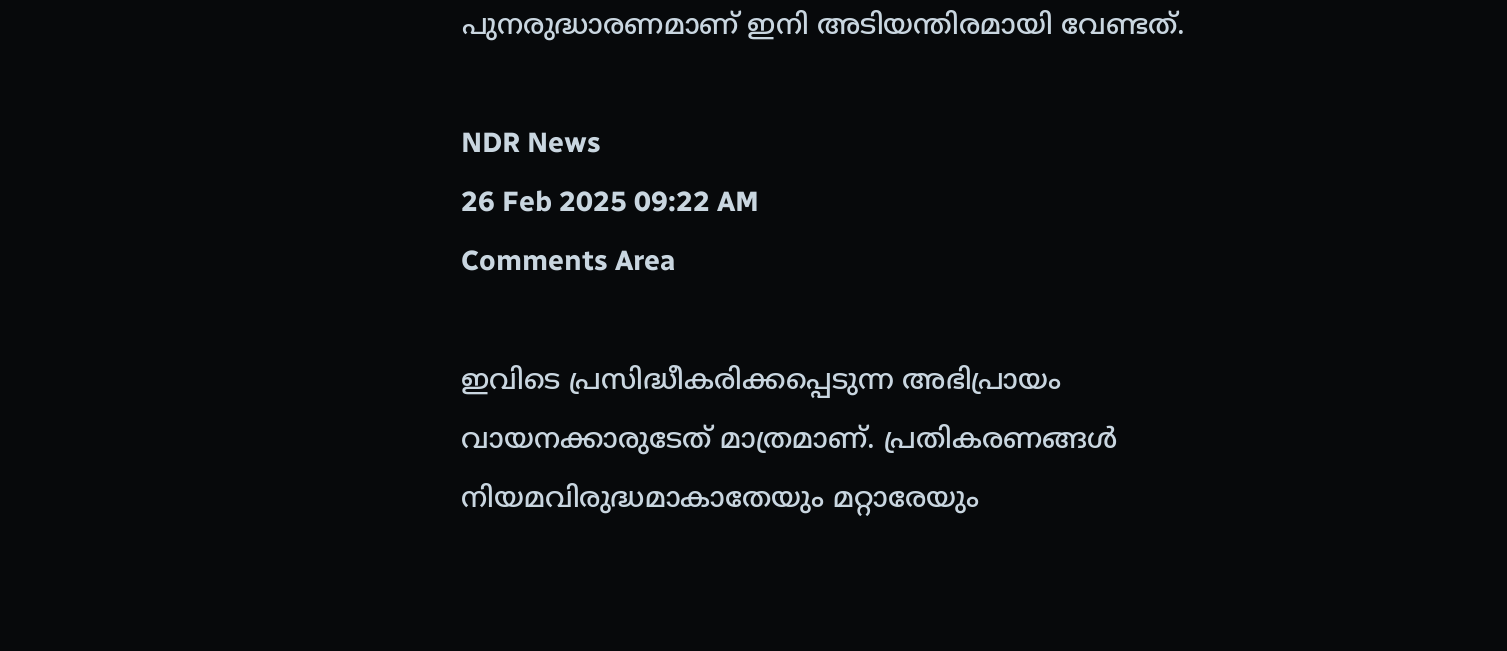പുനരുദ്ധാരണമാണ് ഇനി അടിയന്തിരമായി വേണ്ടത്.

NDR News
26 Feb 2025 09:22 AM
Comments Area

ഇവിടെ പ്രസിദ്ധീകരിക്കപ്പെടുന്ന അഭിപ്രായം വായനക്കാരുടേത് മാത്രമാണ്. പ്രതികരണങ്ങൾ നിയമവിരുദ്ധമാകാതേയും മറ്റാരേയും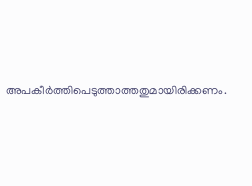അപകീർത്തിപെടുത്താത്തതുമായിരിക്കണം.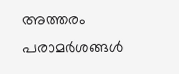അത്തരം പരാമർശങ്ങൾ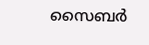സൈബർ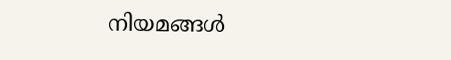നിയമങ്ങൾ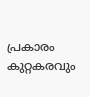പ്രകാരം കുറ്റകരവും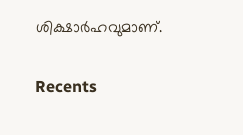ശിക്ഷാർഹവുമാണ്.

Recents